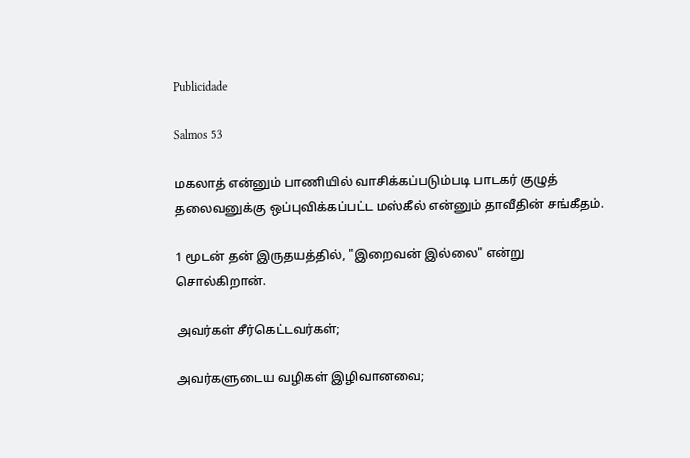Publicidade

Salmos 53

மகலாத் என்னும் பாணியில் வாசிக்கப்படும்படி பாடகர் குழுத் தலைவனுக்கு ஒப்புவிக்கப்பட்ட மஸ்கீல் என்னும் தாவீதின் சங்கீதம்.

1 மூடன் தன் இருதயத்தில், "இறைவன் இல்லை" என்று சொல்கிறான்.

அவர்கள் சீர்கெட்டவர்கள்;

அவர்களுடைய வழிகள் இழிவானவை;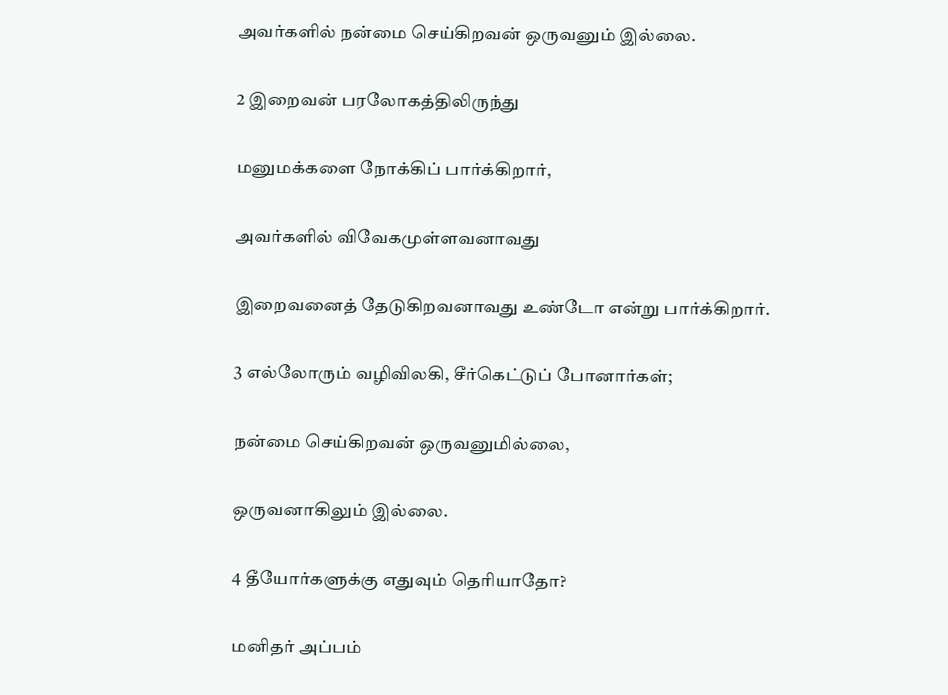அவர்களில் நன்மை செய்கிறவன் ஒருவனும் இல்லை.

2 இறைவன் பரலோகத்திலிருந்து

மனுமக்களை நோக்கிப் பார்க்கிறார்,

அவர்களில் விவேகமுள்ளவனாவது

இறைவனைத் தேடுகிறவனாவது உண்டோ என்று பார்க்கிறார்.

3 எல்லோரும் வழிவிலகி, சீர்கெட்டுப் போனார்கள்;

நன்மை செய்கிறவன் ஒருவனுமில்லை,

ஒருவனாகிலும் இல்லை.

4 தீயோர்களுக்கு எதுவும் தெரியாதோ?

மனிதர் அப்பம்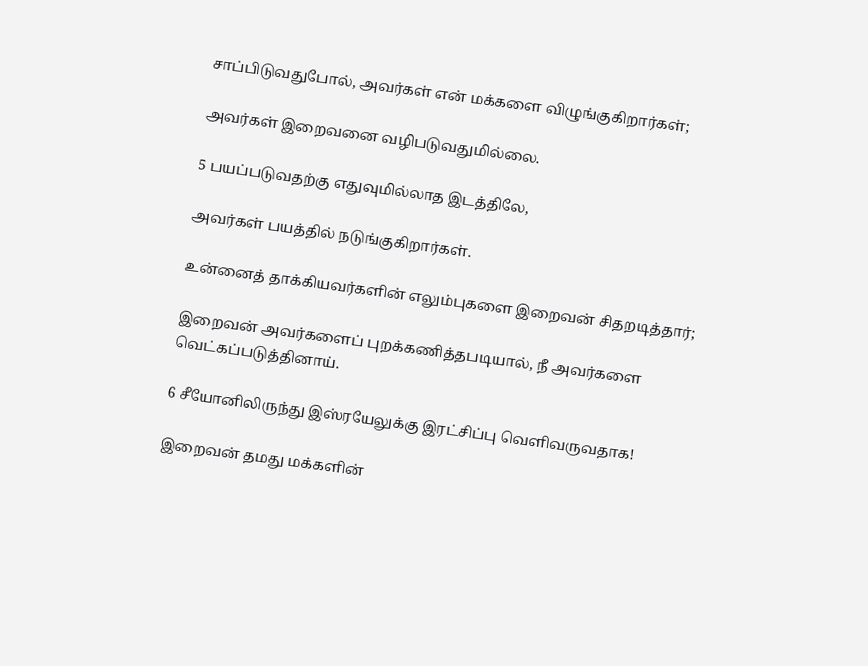சாப்பிடுவதுபோல், அவர்கள் என் மக்களை விழுங்குகிறார்கள்;

அவர்கள் இறைவனை வழிபடுவதுமில்லை.

5 பயப்படுவதற்கு எதுவுமில்லாத இடத்திலே,

அவர்கள் பயத்தில் நடுங்குகிறார்கள்.

உன்னைத் தாக்கியவர்களின் எலும்புகளை இறைவன் சிதறடித்தார்;

இறைவன் அவர்களைப் புறக்கணித்தபடியால், நீ அவர்களை வெட்கப்படுத்தினாய்.

6 சீயோனிலிருந்து இஸ்ரயேலுக்கு இரட்சிப்பு வெளிவருவதாக!

இறைவன் தமது மக்களின்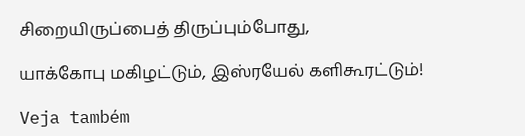சிறையிருப்பைத் திருப்பும்போது,

யாக்கோபு மகிழட்டும், இஸ்ரயேல் களிகூரட்டும்!

Veja também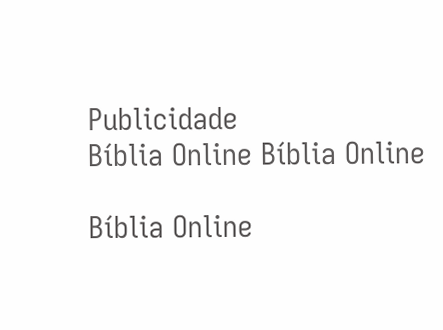Publicidade
Bíblia Online Bíblia Online

Bíblia Online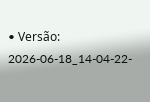• Versão: 2026-06-18_14-04-22-